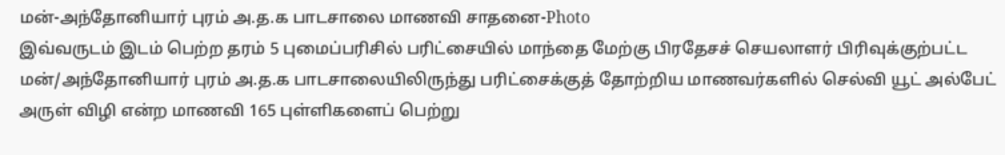மன்-அந்தோனியார் புரம் அ.த.க பாடசாலை மாணவி சாதனை-Photo
இவ்வருடம் இடம் பெற்ற தரம் 5 புமைப்பரிசில் பரிட்சையில் மாந்தை மேற்கு பிரதேசச் செயலாளர் பிரிவுக்குற்பட்ட மன்/அந்தோனியார் புரம் அ.த.க பாடசாலையிலிருந்து பரிட்சைக்குத் தோற்றிய மாணவர்களில் செல்வி யூட் அல்பேட் அருள் விழி என்ற மாணவி 165 புள்ளிகளைப் பெற்று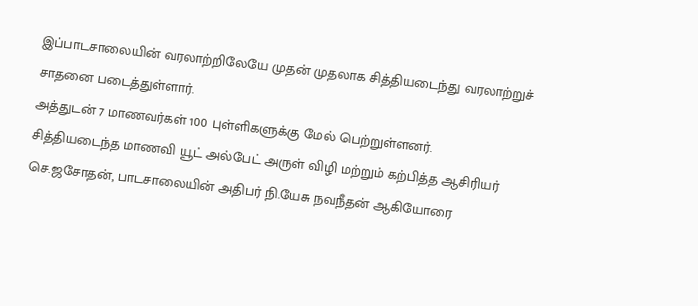இப்பாடசாலையின் வரலாற்றிலேயே முதன் முதலாக சித்தியடைந்து வரலாற்றுச் சாதனை படைத்துள்ளார்.
அத்துடன் 7 மாணவர்கள் 100 புள்ளிகளுக்கு மேல் பெற்றுள்ளனர்.
சித்தியடைந்த மாணவி யூட் அல்பேட் அருள் விழி மற்றும் கற்பித்த ஆசிரியர் செ.ஜசோதன், பாடசாலையின் அதிபர் நி.யேசு நவநீதன் ஆகியோரை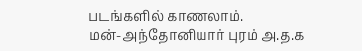படங்களில் காணலாம்.
மன்-அந்தோனியார் புரம் அ.த.க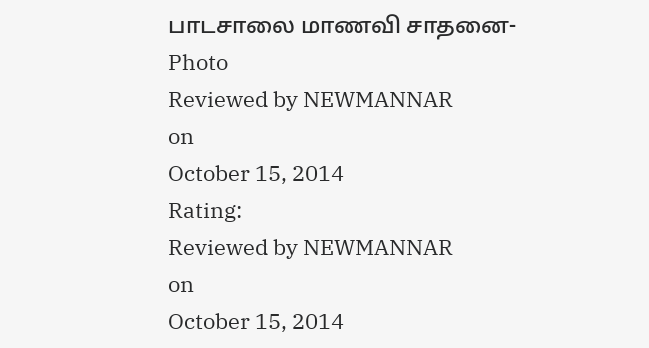பாடசாலை மாணவி சாதனை-Photo
Reviewed by NEWMANNAR
on
October 15, 2014
Rating:
Reviewed by NEWMANNAR
on
October 15, 2014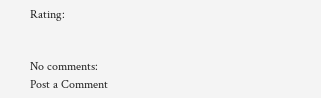Rating:


No comments:
Post a Comment